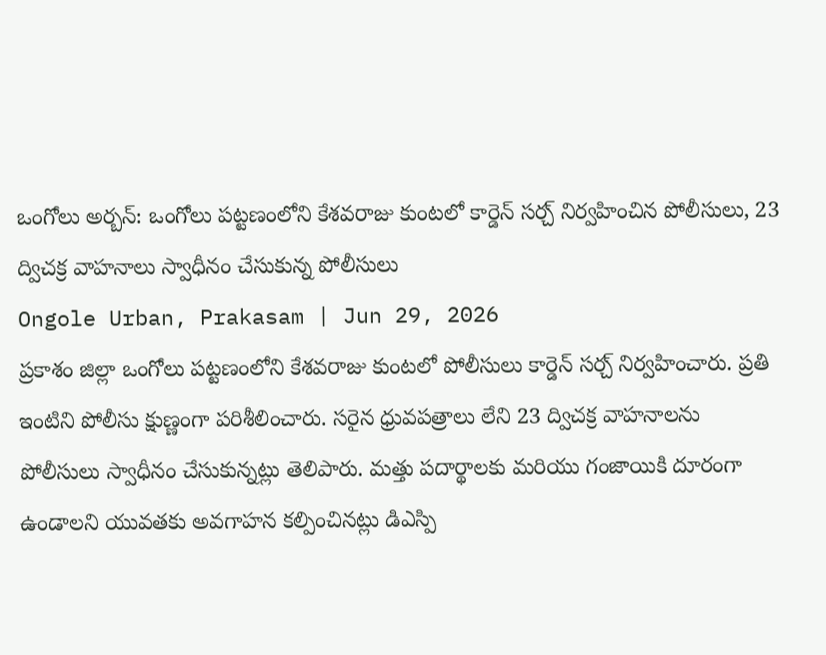ఒంగోలు అర్బన్: ఒంగోలు పట్టణంలోని కేశవరాజు కుంటలో కార్డెన్ సర్చ్ నిర్వహించిన పోలీసులు, 23 ద్విచక్ర వాహనాలు స్వాధీనం చేసుకున్న పోలీసులు
Ongole Urban, Prakasam | Jun 29, 2026
ప్రకాశం జిల్లా ఒంగోలు పట్టణంలోని కేశవరాజు కుంటలో పోలీసులు కార్డెన్ సర్చ్ నిర్వహించారు. ప్రతి ఇంటిని పోలీసు క్షుణ్ణంగా పరిశీలించారు. సరైన ధ్రువపత్రాలు లేని 23 ద్విచక్ర వాహనాలను పోలీసులు స్వాధీనం చేసుకున్నట్లు తెలిపారు. మత్తు పదార్థాలకు మరియు గంజాయికి దూరంగా ఉండాలని యువతకు అవగాహన కల్పించినట్లు డిఎస్పి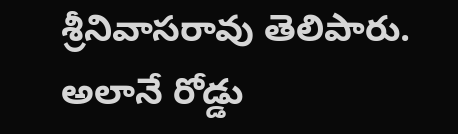శ్రీనివాసరావు తెలిపారు. అలానే రోడ్డు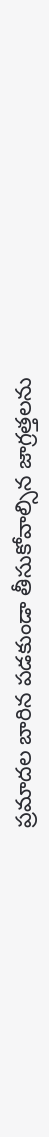ప్రమాదల బారిన పడకుండా తీసుకోవాల్సిన జాగ్రత్తలను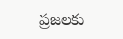ప్రజలకు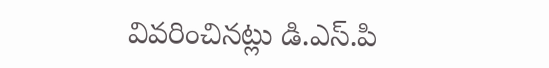వివరించినట్లు డి.ఎస్.పి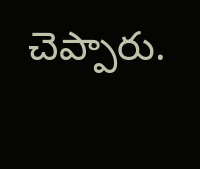చెప్పారు.